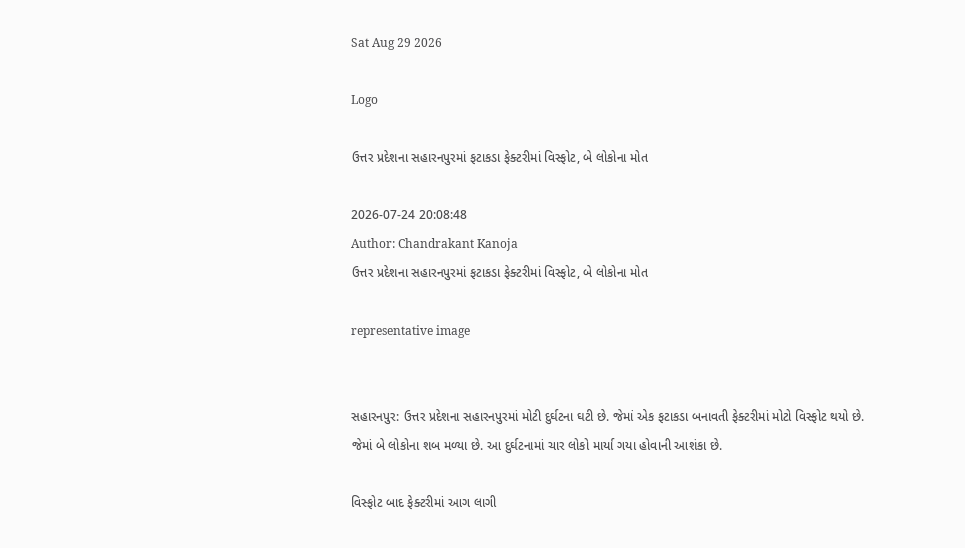Sat Aug 29 2026

Logo

ઉત્તર પ્રદેશના સહારનપુરમાં ફટાકડા ફેક્ટરીમાં વિસ્ફોટ, બે લોકોના મોત

2026-07-24 20:08:48
Author: Chandrakant Kanoja
ઉત્તર પ્રદેશના સહારનપુરમાં ફટાકડા ફેક્ટરીમાં વિસ્ફોટ, બે લોકોના મોત

representative image


સહારનપુર: ઉત્તર પ્રદેશના સહારનપુરમાં મોટી દુર્ઘટના ઘટી છે. જેમાં એક ફટાકડા બનાવતી ફેક્ટરીમાં મોટો વિસ્ફોટ થયો છે. જેમાં બે લોકોના શબ મળ્યા છે. આ દુર્ઘટનામાં ચાર લોકો માર્યા ગયા હોવાની આશંકા છે.

વિસ્ફોટ બાદ ફેક્ટરીમાં આગ લાગી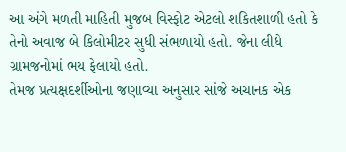આ અંગે મળતી માહિતી મુજબ વિસ્ફોટ એટલો શકિતશાળી હતો કે તેનો અવાજ બે કિલોમીટર સુધી સંભળાયો હતો. જેના લીધે ગ્રામજનોમાં ભય ફેલાયો હતો.
તેમજ પ્રત્યક્ષદર્શીઓના જણાવ્યા અનુસાર સાંજે અચાનક એક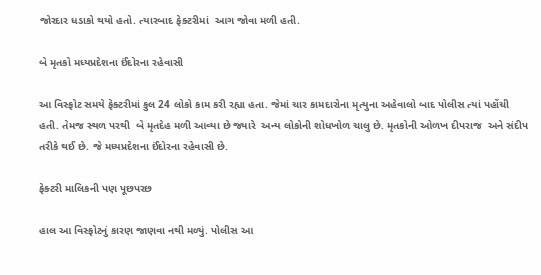જોરદાર ધડાકો થયો હતો. ત્યારબાદ ફેક્ટરીમાં  આગ જોવા મળી હતી.

બે મૃતકો મધ્યપ્રદેશના ઈંદોરના રહેવાસી

આ વિસ્ફોટ સમયે ફેક્ટરીમાં કુલ 24 લોકો કામ કરી રહ્યા હતા. જેમાં ચાર કામદારોના મૃત્યુના અહેવાલો બાદ પોલીસ ત્યાં પહોંચી હતી. તેમજ સ્થળ પરથી  બે મૃતદેહ મળી આવ્યા છે જ્યારે  અન્ય લોકોની શોધખોળ ચાલુ છે. મૃતકોની ઓળખ દીપરાજ  અને સંદીપ તરીકે થઈ છે. જે મધ્યપ્રદેશના ઈંદોરના રહેવાસી છે.

ફેક્ટરી માલિકની પણ પૂછપરછ

હાલ આ વિસ્ફોટનું કારણ જાણવા નથી મળ્યું. પોલીસ આ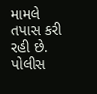મામલે તપાસ કરી રહી છે. પોલીસ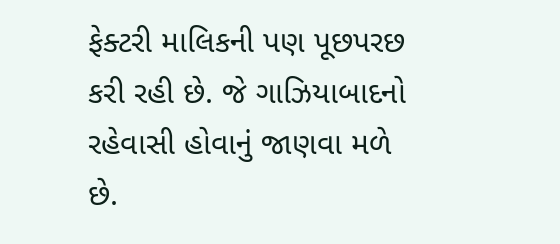ફેક્ટરી માલિકની પણ પૂછપરછ કરી રહી છે. જે ગાઝિયાબાદનો રહેવાસી હોવાનું જાણવા મળે છે.